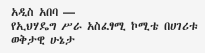አዲስ አበባ —
የኢህሃዴግ ሥራ አስፈፃሚ ኮሚቴ በሀገሪቱ ወቅታዊ ሁኔታ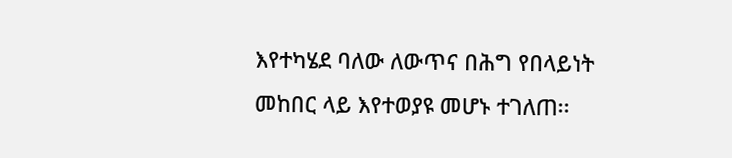እየተካሄደ ባለው ለውጥና በሕግ የበላይነት መከበር ላይ እየተወያዩ መሆኑ ተገለጠ፡፡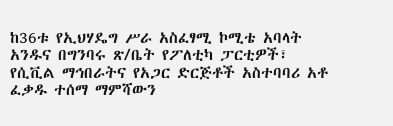ከ36ቱ የኢህሃዴግ ሥራ አስፈፃሚ ኮሚቴ አባላት አንዱና በግንባሩ ጽ/ቤት የፖለቲካ ፓርቲዎች፣ የሲቪል ማኅበራትና የአጋር ድርጅቶች አስተባባሪ አቶ ፈቃዱ ተሰማ ማምሻውን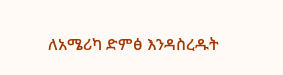ለአሜሪካ ድምፅ እንዳስረዱት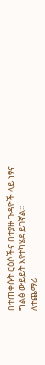በተጠቀሱት ርዕሶችና በተያዙ ጉዳዮች ላይ ነፃና ግልፅ ውይይት እየተካሄደ ይገኛል፡፡
ለተጨማሪ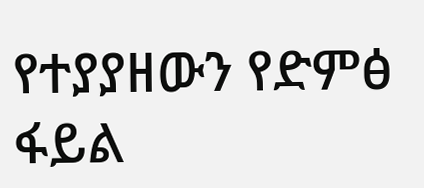የተያያዘውን የድምፅ ፋይል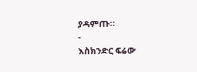ያዳምጡ።
-
እስክንድር ፍሬው